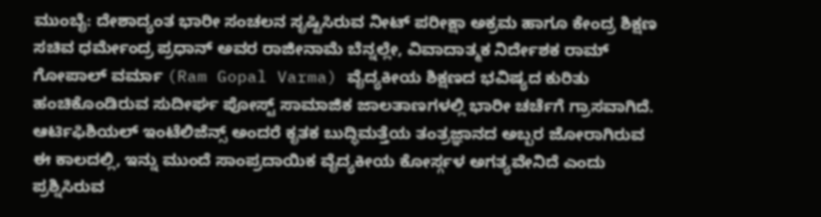ಮುಂಬೈ: ದೇಶಾದ್ಯಂತ ಭಾರೀ ಸಂಚಲನ ಸೃಷ್ಟಿಸಿರುವ ನೀಟ್ ಪರೀಕ್ಷಾ ಅಕ್ರಮ ಹಾಗೂ ಕೇಂದ್ರ ಶಿಕ್ಷಣ ಸಚಿವ ಧರ್ಮೇಂದ್ರ ಪ್ರಧಾನ್ ಅವರ ರಾಜೀನಾಮೆ ಬೆನ್ನಲ್ಲೇ, ವಿವಾದಾತ್ಮಕ ನಿರ್ದೇಶಕ ರಾಮ್ ಗೋಪಾಲ್ ವರ್ಮಾ (Ram Gopal Varma) ವೈದ್ಯಕೀಯ ಶಿಕ್ಷಣದ ಭವಿಷ್ಯದ ಕುರಿತು ಹಂಚಿಕೊಂಡಿರುವ ಸುದೀರ್ಘ ಪೋಸ್ಟ್ ಸಾಮಾಜಿಕ ಜಾಲತಾಣಗಳಲ್ಲಿ ಭಾರೀ ಚರ್ಚೆಗೆ ಗ್ರಾಸವಾಗಿದೆ. ಆರ್ಟಿಫಿಶಿಯಲ್ ಇಂಟೆಲಿಜೆನ್ಸ್ ಅಂದರೆ ಕೃತಕ ಬುದ್ಧಿಮತ್ತೆಯ ತಂತ್ರಜ್ಞಾನದ ಅಬ್ಬರ ಜೋರಾಗಿರುವ ಈ ಕಾಲದಲ್ಲಿ, ಇನ್ನು ಮುಂದೆ ಸಾಂಪ್ರದಾಯಿಕ ವೈದ್ಯಕೀಯ ಕೋರ್ಸ್ಗಳ ಅಗತ್ಯವೇನಿದೆ ಎಂದು ಪ್ರಶ್ನಿಸಿರುವ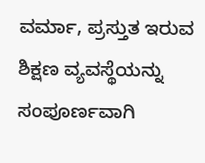ವರ್ಮಾ, ಪ್ರಸ್ತುತ ಇರುವ ಶಿಕ್ಷಣ ವ್ಯವಸ್ಥೆಯನ್ನು ಸಂಪೂರ್ಣವಾಗಿ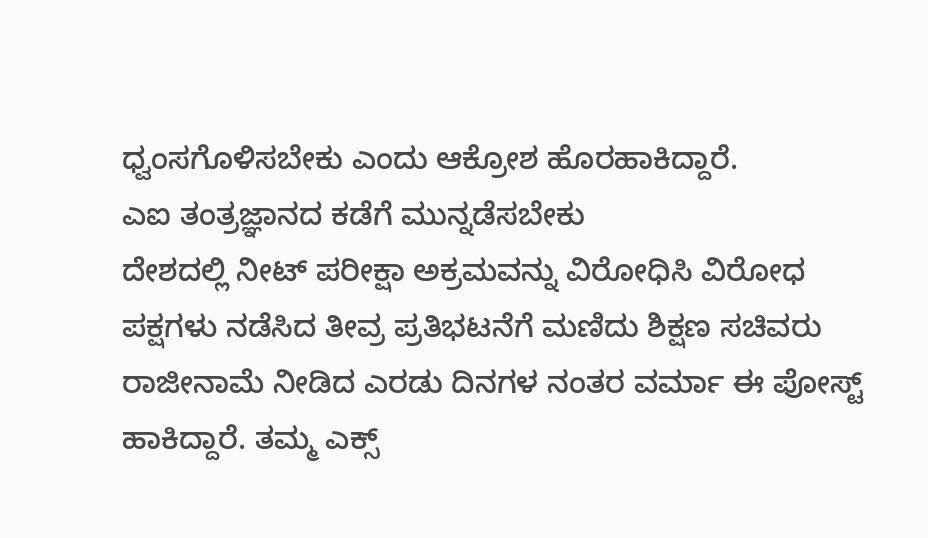ಧ್ವಂಸಗೊಳಿಸಬೇಕು ಎಂದು ಆಕ್ರೋಶ ಹೊರಹಾಕಿದ್ದಾರೆ.
ಎಐ ತಂತ್ರಜ್ಞಾನದ ಕಡೆಗೆ ಮುನ್ನಡೆಸಬೇಕು
ದೇಶದಲ್ಲಿ ನೀಟ್ ಪರೀಕ್ಷಾ ಅಕ್ರಮವನ್ನು ವಿರೋಧಿಸಿ ವಿರೋಧ ಪಕ್ಷಗಳು ನಡೆಸಿದ ತೀವ್ರ ಪ್ರತಿಭಟನೆಗೆ ಮಣಿದು ಶಿಕ್ಷಣ ಸಚಿವರು ರಾಜೀನಾಮೆ ನೀಡಿದ ಎರಡು ದಿನಗಳ ನಂತರ ವರ್ಮಾ ಈ ಪೋಸ್ಟ್ ಹಾಕಿದ್ದಾರೆ. ತಮ್ಮ ಎಕ್ಸ್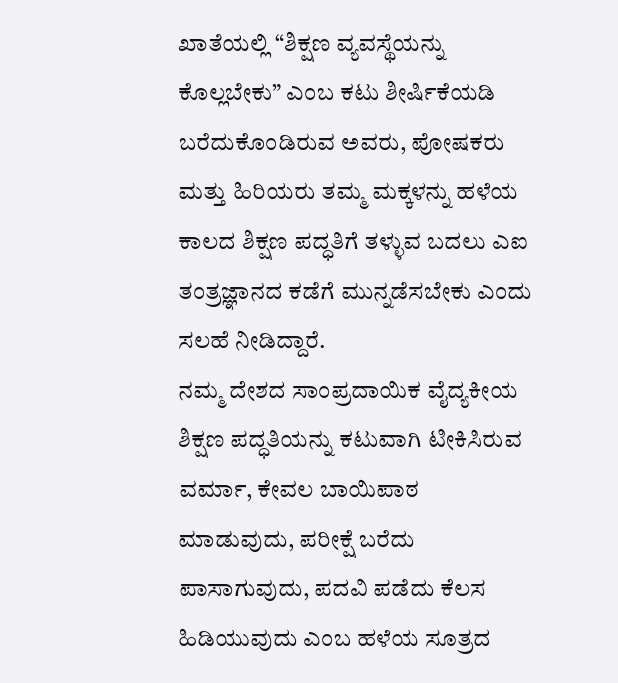ಖಾತೆಯಲ್ಲಿ “ಶಿಕ್ಷಣ ವ್ಯವಸ್ಥೆಯನ್ನು ಕೊಲ್ಲಬೇಕು” ಎಂಬ ಕಟು ಶೀರ್ಷಿಕೆಯಡಿ ಬರೆದುಕೊಂಡಿರುವ ಅವರು, ಪೋಷಕರು ಮತ್ತು ಹಿರಿಯರು ತಮ್ಮ ಮಕ್ಕಳನ್ನು ಹಳೆಯ ಕಾಲದ ಶಿಕ್ಷಣ ಪದ್ಧತಿಗೆ ತಳ್ಳುವ ಬದಲು ಎಐ ತಂತ್ರಜ್ಞಾನದ ಕಡೆಗೆ ಮುನ್ನಡೆಸಬೇಕು ಎಂದು ಸಲಹೆ ನೀಡಿದ್ದಾರೆ.
ನಮ್ಮ ದೇಶದ ಸಾಂಪ್ರದಾಯಿಕ ವೈದ್ಯಕೀಯ ಶಿಕ್ಷಣ ಪದ್ಧತಿಯನ್ನು ಕಟುವಾಗಿ ಟೀಕಿಸಿರುವ ವರ್ಮಾ, ಕೇವಲ ಬಾಯಿಪಾಠ ಮಾಡುವುದು, ಪರೀಕ್ಷೆ ಬರೆದು ಪಾಸಾಗುವುದು, ಪದವಿ ಪಡೆದು ಕೆಲಸ ಹಿಡಿಯುವುದು ಎಂಬ ಹಳೆಯ ಸೂತ್ರದ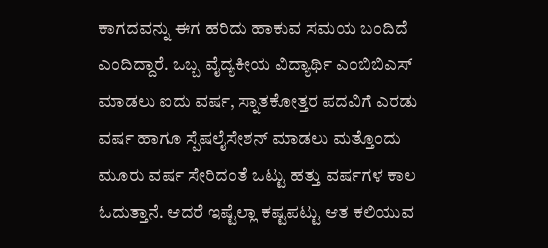ಕಾಗದವನ್ನು ಈಗ ಹರಿದು ಹಾಕುವ ಸಮಯ ಬಂದಿದೆ ಎಂದಿದ್ದಾರೆ. ಒಬ್ಬ ವೈದ್ಯಕೀಯ ವಿದ್ಯಾರ್ಥಿ ಎಂಬಿಬಿಎಸ್ ಮಾಡಲು ಐದು ವರ್ಷ, ಸ್ನಾತಕೋತ್ತರ ಪದವಿಗೆ ಎರಡು ವರ್ಷ ಹಾಗೂ ಸ್ಪೆಷಲೈಸೇಶನ್ ಮಾಡಲು ಮತ್ತೊಂದು ಮೂರು ವರ್ಷ ಸೇರಿದಂತೆ ಒಟ್ಟು ಹತ್ತು ವರ್ಷಗಳ ಕಾಲ ಓದುತ್ತಾನೆ. ಆದರೆ ಇಷ್ಟೆಲ್ಲಾ ಕಷ್ಟಪಟ್ಟು ಆತ ಕಲಿಯುವ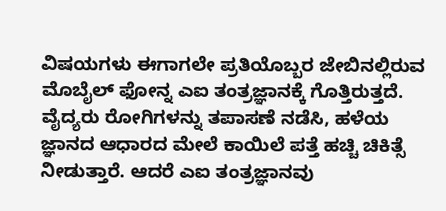ವಿಷಯಗಳು ಈಗಾಗಲೇ ಪ್ರತಿಯೊಬ್ಬರ ಜೇಬಿನಲ್ಲಿರುವ ಮೊಬೈಲ್ ಫೋನ್ನ ಎಐ ತಂತ್ರಜ್ಞಾನಕ್ಕೆ ಗೊತ್ತಿರುತ್ತದೆ. ವೈದ್ಯರು ರೋಗಿಗಳನ್ನು ತಪಾಸಣೆ ನಡೆಸಿ, ಹಳೆಯ ಜ್ಞಾನದ ಆಧಾರದ ಮೇಲೆ ಕಾಯಿಲೆ ಪತ್ತೆ ಹಚ್ಚಿ ಚಿಕಿತ್ಸೆ ನೀಡುತ್ತಾರೆ. ಆದರೆ ಎಐ ತಂತ್ರಜ್ಞಾನವು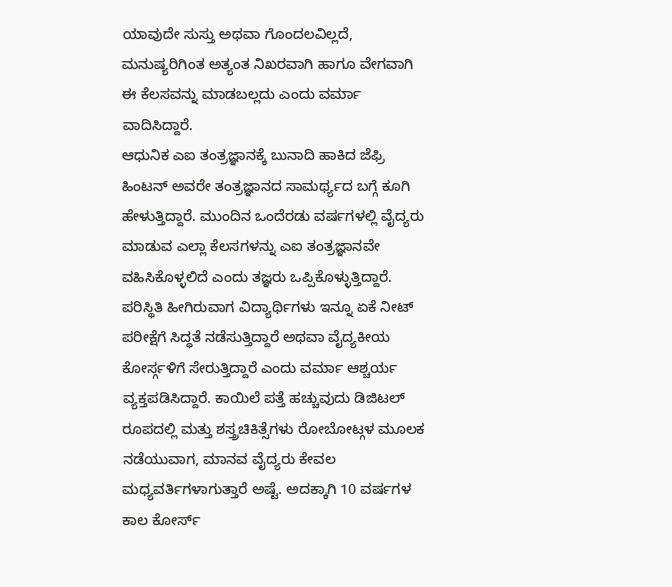ಯಾವುದೇ ಸುಸ್ತು ಅಥವಾ ಗೊಂದಲವಿಲ್ಲದೆ, ಮನುಷ್ಯರಿಗಿಂತ ಅತ್ಯಂತ ನಿಖರವಾಗಿ ಹಾಗೂ ವೇಗವಾಗಿ ಈ ಕೆಲಸವನ್ನು ಮಾಡಬಲ್ಲದು ಎಂದು ವರ್ಮಾ ವಾದಿಸಿದ್ದಾರೆ.
ಆಧುನಿಕ ಎಐ ತಂತ್ರಜ್ಞಾನಕ್ಕೆ ಬುನಾದಿ ಹಾಕಿದ ಜೆಫ್ರಿ ಹಿಂಟನ್ ಅವರೇ ತಂತ್ರಜ್ಞಾನದ ಸಾಮರ್ಥ್ಯದ ಬಗ್ಗೆ ಕೂಗಿ ಹೇಳುತ್ತಿದ್ದಾರೆ. ಮುಂದಿನ ಒಂದೆರಡು ವರ್ಷಗಳಲ್ಲಿ ವೈದ್ಯರು ಮಾಡುವ ಎಲ್ಲಾ ಕೆಲಸಗಳನ್ನು ಎಐ ತಂತ್ರಜ್ಞಾನವೇ ವಹಿಸಿಕೊಳ್ಳಲಿದೆ ಎಂದು ತಜ್ಞರು ಒಪ್ಪಿಕೊಳ್ಳುತ್ತಿದ್ದಾರೆ. ಪರಿಸ್ಥಿತಿ ಹೀಗಿರುವಾಗ ವಿದ್ಯಾರ್ಥಿಗಳು ಇನ್ನೂ ಏಕೆ ನೀಟ್ ಪರೀಕ್ಷೆಗೆ ಸಿದ್ಧತೆ ನಡೆಸುತ್ತಿದ್ದಾರೆ ಅಥವಾ ವೈದ್ಯಕೀಯ ಕೋರ್ಸ್ಗಳಿಗೆ ಸೇರುತ್ತಿದ್ದಾರೆ ಎಂದು ವರ್ಮಾ ಆಶ್ಚರ್ಯ ವ್ಯಕ್ತಪಡಿಸಿದ್ದಾರೆ. ಕಾಯಿಲೆ ಪತ್ತೆ ಹಚ್ಚುವುದು ಡಿಜಿಟಲ್ ರೂಪದಲ್ಲಿ ಮತ್ತು ಶಸ್ತ್ರಚಿಕಿತ್ಸೆಗಳು ರೋಬೋಟ್ಗಳ ಮೂಲಕ ನಡೆಯುವಾಗ, ಮಾನವ ವೈದ್ಯರು ಕೇವಲ ಮಧ್ಯವರ್ತಿಗಳಾಗುತ್ತಾರೆ ಅಷ್ಟೆ. ಅದಕ್ಕಾಗಿ 10 ವರ್ಷಗಳ ಕಾಲ ಕೋರ್ಸ್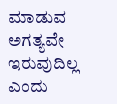ಮಾಡುವ ಅಗತ್ಯವೇ ಇರುವುದಿಲ್ಲ ಎಂದು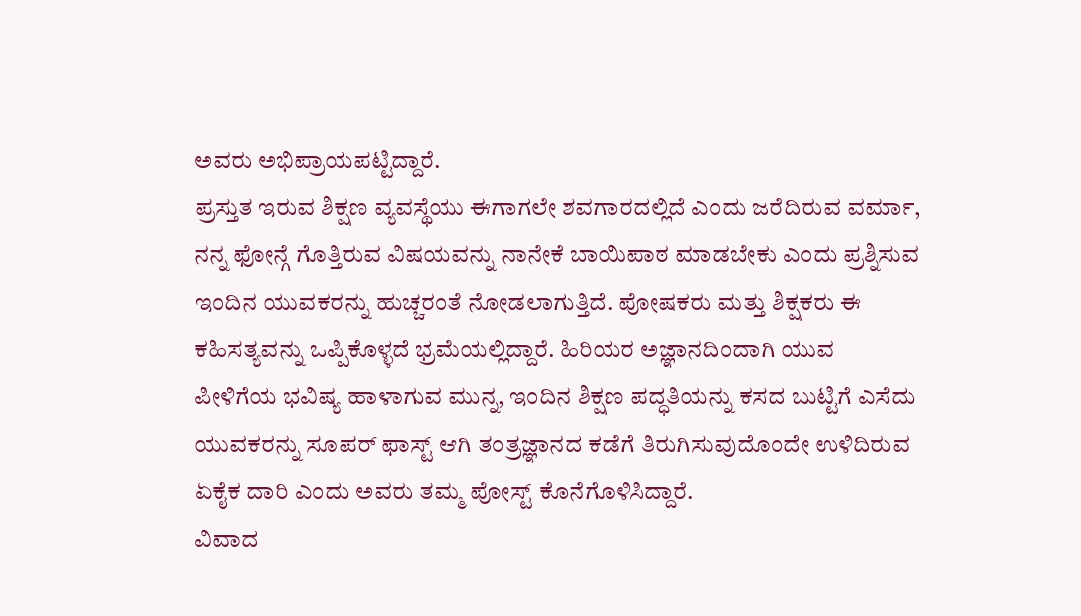ಅವರು ಅಭಿಪ್ರಾಯಪಟ್ಟಿದ್ದಾರೆ.
ಪ್ರಸ್ತುತ ಇರುವ ಶಿಕ್ಷಣ ವ್ಯವಸ್ಥೆಯು ಈಗಾಗಲೇ ಶವಗಾರದಲ್ಲಿದೆ ಎಂದು ಜರೆದಿರುವ ವರ್ಮಾ, ನನ್ನ ಫೋನ್ಗೆ ಗೊತ್ತಿರುವ ವಿಷಯವನ್ನು ನಾನೇಕೆ ಬಾಯಿಪಾಠ ಮಾಡಬೇಕು ಎಂದು ಪ್ರಶ್ನಿಸುವ ಇಂದಿನ ಯುವಕರನ್ನು ಹುಚ್ಚರಂತೆ ನೋಡಲಾಗುತ್ತಿದೆ. ಪೋಷಕರು ಮತ್ತು ಶಿಕ್ಷಕರು ಈ ಕಹಿಸತ್ಯವನ್ನು ಒಪ್ಪಿಕೊಳ್ಳದೆ ಭ್ರಮೆಯಲ್ಲಿದ್ದಾರೆ. ಹಿರಿಯರ ಅಜ್ಞಾನದಿಂದಾಗಿ ಯುವ ಪೀಳಿಗೆಯ ಭವಿಷ್ಯ ಹಾಳಾಗುವ ಮುನ್ನ, ಇಂದಿನ ಶಿಕ್ಷಣ ಪದ್ಧತಿಯನ್ನು ಕಸದ ಬುಟ್ಟಿಗೆ ಎಸೆದು ಯುವಕರನ್ನು ಸೂಪರ್ ಫಾಸ್ಟ್ ಆಗಿ ತಂತ್ರಜ್ಞಾನದ ಕಡೆಗೆ ತಿರುಗಿಸುವುದೊಂದೇ ಉಳಿದಿರುವ ಏಕೈಕ ದಾರಿ ಎಂದು ಅವರು ತಮ್ಮ ಪೋಸ್ಟ್ ಕೊನೆಗೊಳಿಸಿದ್ದಾರೆ.
ವಿವಾದ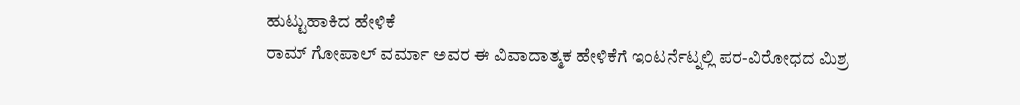ಹುಟ್ಟುಹಾಕಿದ ಹೇಳಿಕೆ
ರಾಮ್ ಗೋಪಾಲ್ ವರ್ಮಾ ಅವರ ಈ ವಿವಾದಾತ್ಮಕ ಹೇಳಿಕೆಗೆ ಇಂಟರ್ನೆಟ್ನಲ್ಲಿ ಪರ-ವಿರೋಧದ ಮಿಶ್ರ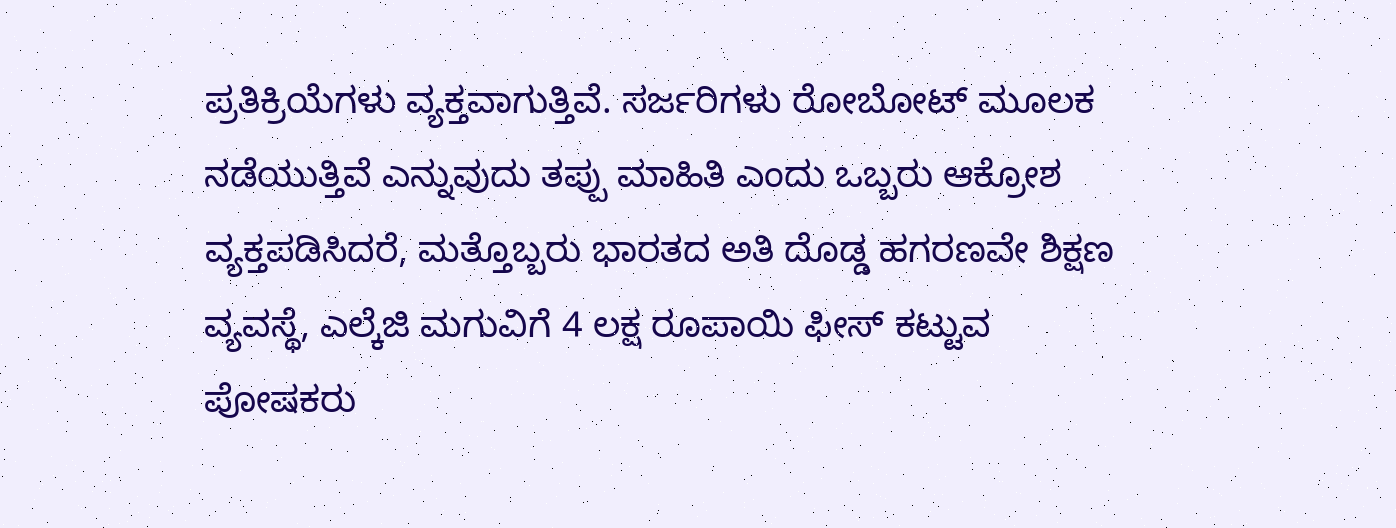ಪ್ರತಿಕ್ರಿಯೆಗಳು ವ್ಯಕ್ತವಾಗುತ್ತಿವೆ. ಸರ್ಜರಿಗಳು ರೋಬೋಟ್ ಮೂಲಕ ನಡೆಯುತ್ತಿವೆ ಎನ್ನುವುದು ತಪ್ಪು ಮಾಹಿತಿ ಎಂದು ಒಬ್ಬರು ಆಕ್ರೋಶ ವ್ಯಕ್ತಪಡಿಸಿದರೆ, ಮತ್ತೊಬ್ಬರು ಭಾರತದ ಅತಿ ದೊಡ್ಡ ಹಗರಣವೇ ಶಿಕ್ಷಣ ವ್ಯವಸ್ಥೆ, ಎಲ್ಕೆಜಿ ಮಗುವಿಗೆ 4 ಲಕ್ಷ ರೂಪಾಯಿ ಫೀಸ್ ಕಟ್ಟುವ ಪೋಷಕರು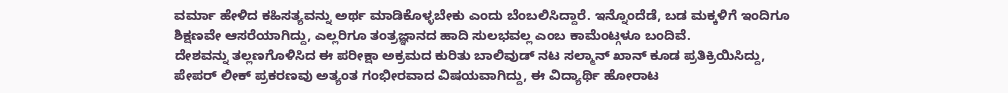ವರ್ಮಾ ಹೇಳಿದ ಕಹಿಸತ್ಯವನ್ನು ಅರ್ಥ ಮಾಡಿಕೊಳ್ಳಬೇಕು ಎಂದು ಬೆಂಬಲಿಸಿದ್ದಾರೆ. ಇನ್ನೊಂದೆಡೆ, ಬಡ ಮಕ್ಕಳಿಗೆ ಇಂದಿಗೂ ಶಿಕ್ಷಣವೇ ಆಸರೆಯಾಗಿದ್ದು, ಎಲ್ಲರಿಗೂ ತಂತ್ರಜ್ಞಾನದ ಹಾದಿ ಸುಲಭವಲ್ಲ ಎಂಬ ಕಾಮೆಂಟ್ಗಳೂ ಬಂದಿವೆ.
ದೇಶವನ್ನು ತಲ್ಲಣಗೊಳಿಸಿದ ಈ ಪರೀಕ್ಷಾ ಅಕ್ರಮದ ಕುರಿತು ಬಾಲಿವುಡ್ ನಟ ಸಲ್ಮಾನ್ ಖಾನ್ ಕೂಡ ಪ್ರತಿಕ್ರಿಯಿಸಿದ್ದು, ಪೇಪರ್ ಲೀಕ್ ಪ್ರಕರಣವು ಅತ್ಯಂತ ಗಂಭೀರವಾದ ವಿಷಯವಾಗಿದ್ದು, ಈ ವಿದ್ಯಾರ್ಥಿ ಹೋರಾಟ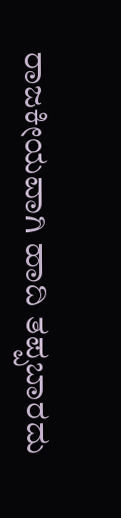ರಾಜಕೀಯವಾಗಿ ಹಾದಿ ತಪ್ಪಬಾರದು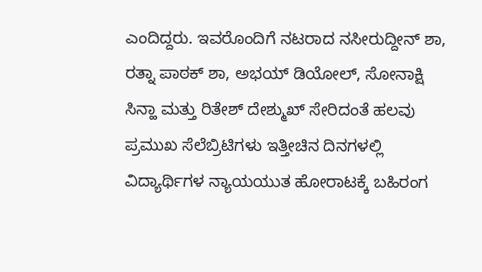ಎಂದಿದ್ದರು. ಇವರೊಂದಿಗೆ ನಟರಾದ ನಸೀರುದ್ದೀನ್ ಶಾ, ರತ್ನಾ ಪಾಠಕ್ ಶಾ, ಅಭಯ್ ಡಿಯೋಲ್, ಸೋನಾಕ್ಷಿ ಸಿನ್ಹಾ ಮತ್ತು ರಿತೇಶ್ ದೇಶ್ಮುಖ್ ಸೇರಿದಂತೆ ಹಲವು ಪ್ರಮುಖ ಸೆಲೆಬ್ರಿಟಿಗಳು ಇತ್ತೀಚಿನ ದಿನಗಳಲ್ಲಿ ವಿದ್ಯಾರ್ಥಿಗಳ ನ್ಯಾಯಯುತ ಹೋರಾಟಕ್ಕೆ ಬಹಿರಂಗ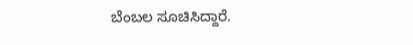ಬೆಂಬಲ ಸೂಚಿಸಿದ್ದಾರೆ.